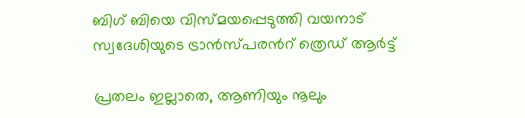ബിഗ് ബിയെ വിസ്മയപ്പെടുത്തി വയനാട് സ്വദേശിയുടെ ട്രാൻസ്പരന്‍റ് ത്രെഡ് ആർട്ട്‌

പ്രതലം ഇല്ലാതെ, ആണിയും നൂലും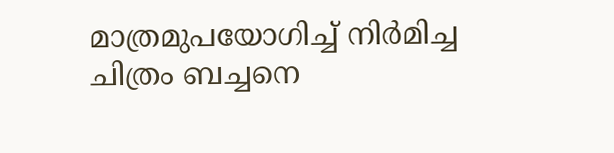മാത്രമുപയോഗിച്ച് നിർമിച്ച ചിത്രം ബച്ചനെ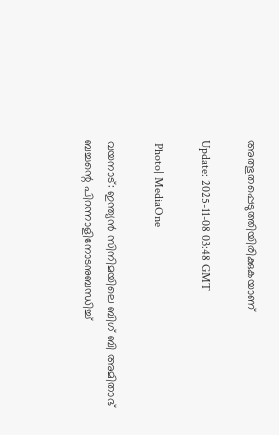അത്ഭുതപ്പെടുത്തിയിരിക്കുകയാണ്

Update: 2025-11-08 03:48 GMT

 Photo| MediaOne

വയനാട്: ഇന്ത്യൻ സിനിമയിലെ ബിഗ് ബി അമിതാഭ് ബച്ചന്റെ പിറന്നാളിനോടനുബന്ധിച്ച്‌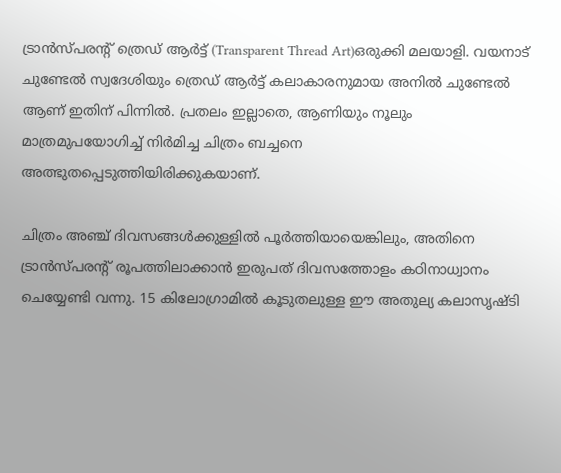ട്രാൻസ്പരന്‍റ് ത്രെഡ് ആർട്ട്‌ (Transparent Thread Art)ഒരുക്കി മലയാളി. വയനാട്‌ ചുണ്ടേൽ സ്വദേശിയും ത്രെഡ് ആർട്ട് കലാകാരനുമായ അനിൽ ചുണ്ടേൽ ആണ് ഇതിന് പിന്നിൽ. പ്രതലം ഇല്ലാതെ, ആണിയും നൂലും മാത്രമുപയോഗിച്ച് നിർമിച്ച ചിത്രം ബച്ചനെ അത്ഭുതപ്പെടുത്തിയിരിക്കുകയാണ്.

ചിത്രം അഞ്ച് ദിവസങ്ങൾക്കുള്ളിൽ പൂർത്തിയായെങ്കിലും, അതിനെ ട്രാൻസ്പരന്റ് രൂപത്തിലാക്കാൻ ഇരുപത് ദിവസത്തോളം കഠിനാധ്വാനം ചെയ്യേണ്ടി വന്നു. 15 കിലോഗ്രാമിൽ കൂടുതലുള്ള ഈ അതുല്യ കലാസൃഷ്ടി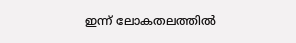ഇന്ന് ലോകതലത്തിൽ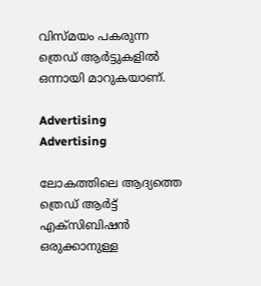വിസ്മയം പകരുന്ന ത്രെഡ് ആർട്ടുകളിൽ ഒന്നായി മാറുകയാണ്‌.

Advertising
Advertising

ലോകത്തിലെ ആദ്യത്തെ ത്രെഡ് ആർട്ട് എക്സിബിഷൻ ഒരുക്കാനുള്ള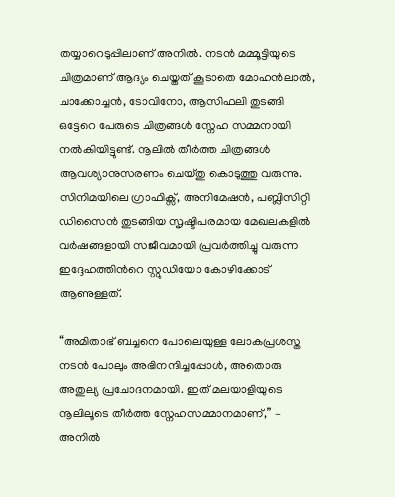തയ്യാറെടുപ്പിലാണ് അനിൽ. നടൻ മമ്മൂട്ടിയുടെ ചിത്രമാണ് ആദ്യം ചെയ്തത് കൂടാതെ മോഹൻലാൽ, ചാക്കോച്ചൻ, ടോവിനോ, ആസിഫലി തുടങ്ങി ഒട്ടേറെ പേരുടെ ചിത്രങ്ങൾ സ്നേഹ സമ്മനായി നൽകിയിട്ടുണ്ട്. നൂലിൽ തീർത്ത ചിത്രങ്ങൾ ആവശ്യാനുസരണം ചെയ്തു കൊടുത്തു വരുന്നു. സിനിമയിലെ ഗ്രാഫിക്സ്‌, അനിമേഷൻ‌, പബ്ലിസിറ്റി ഡിസൈൻ തുടങ്ങിയ സൃഷ്ടിപരമായ മേഖലകളിൽ വർഷങ്ങളായി സജീവമായി പ്രവർത്തിച്ചു വരുന്ന ഇദ്ദേഹത്തിന്‍റെ സ്റ്റുഡിയോ കോഴിക്കോട് ആണുള്ളത്‌.

“അമിതാഭ് ബച്ചനെ പോലെയുള്ള ലോകപ്രശസ്ത നടൻ പോലും അഭിനന്ദിച്ചപ്പോൾ, അതൊരു അതുല്യ പ്രചോദനമായി. ഇത് മലയാളിയുടെ നൂലിലൂടെ തീർത്ത സ്നേഹസമ്മാനമാണ്,” – അനിൽ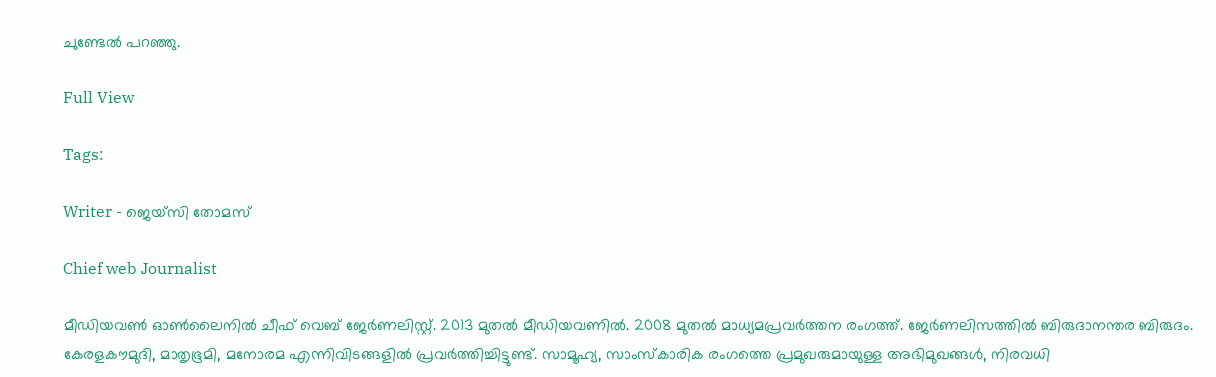ചുണ്ടേൽ പറഞ്ഞു.

Full View

Tags:

Writer - ജെയ്സി തോമസ്

Chief web Journalist

മീഡിയവൺ ഓൺലൈനിൽ ചീഫ് വെബ് ജേർണലിസ്റ്റ്. 2013 മുതൽ മീഡിയവണിൽ. 2008 മുതൽ മാധ്യമപ്രവർത്തന രംഗത്ത്. ജേർണലിസത്തിൽ ബിരുദാനന്തര ബിരുദം. കേരളകൗമുദി, മാതൃഭൂമി, മനോരമ എന്നിവിടങ്ങളിൽ പ്രവർത്തിച്ചിട്ടുണ്ട്. സാമൂഹ്യ, സാംസ്‌കാരിക രംഗത്തെ പ്രമുഖരുമായുള്ള അഭിമുഖങ്ങൾ, നിരവധി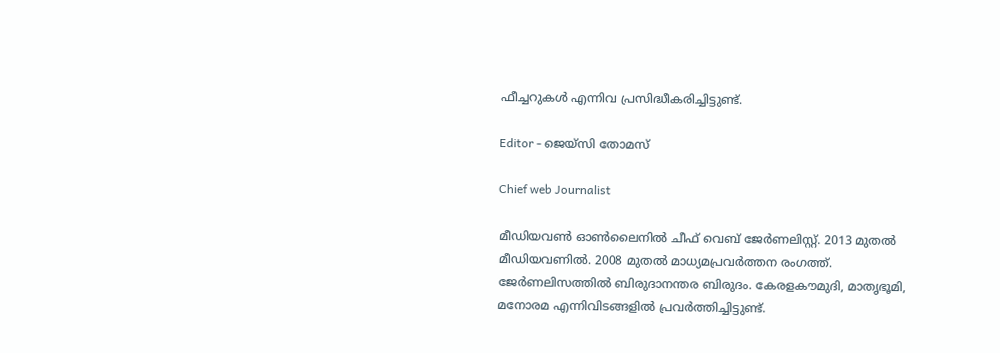ഫീച്ചറുകൾ എന്നിവ പ്രസിദ്ധീകരിച്ചിട്ടുണ്ട്.

Editor - ജെയ്സി തോമസ്

Chief web Journalist

മീഡിയവൺ ഓൺലൈനിൽ ചീഫ് വെബ് ജേർണലിസ്റ്റ്. 2013 മുതൽ മീഡിയവണിൽ. 2008 മുതൽ മാധ്യമപ്രവർത്തന രംഗത്ത്. ജേർണലിസത്തിൽ ബിരുദാനന്തര ബിരുദം. കേരളകൗമുദി, മാതൃഭൂമി, മനോരമ എന്നിവിടങ്ങളിൽ പ്രവർത്തിച്ചിട്ടുണ്ട്.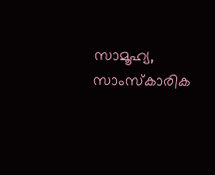സാമൂഹ്യ, സാംസ്‌കാരിക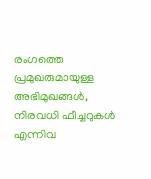രംഗത്തെ പ്രമുഖരുമായുള്ള അഭിമുഖങ്ങൾ, നിരവധി ഫീച്ചറുകൾ എന്നിവ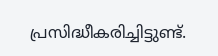പ്രസിദ്ധീകരിച്ചിട്ടുണ്ട്.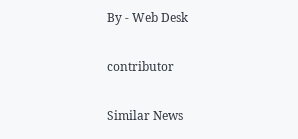By - Web Desk

contributor

Similar News